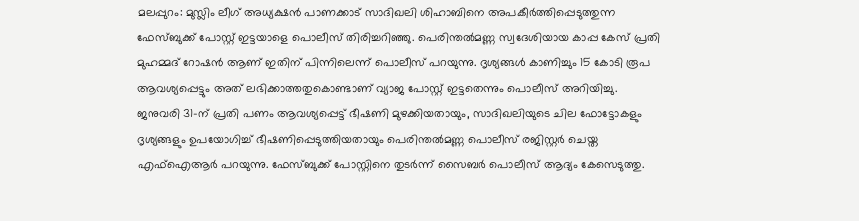മലപ്പുറം: മുസ്ലിം ലീഗ് അധ്യക്ഷൻ പാണക്കാട് സാദിഖലി ശിഹാബിനെ അപകീർത്തിപ്പെടുത്തുന്ന ഫേസ്ബുക്ക് പോസ്റ്റ് ഇട്ടയാളെ പൊലീസ് തിരിച്ചറിഞ്ഞു. പെരിന്തൽമണ്ണ സ്വദേശിയായ കാപ്പ കേസ് പ്രതി മുഹമ്മദ് റോഷൻ ആണ് ഇതിന് പിന്നിലെന്ന് പൊലീസ് പറയുന്നു. ദൃശ്യങ്ങൾ കാണിച്ചും 15 കോടി രൂപ ആവശ്യപ്പെട്ടും അത് ലഭിക്കാത്തതുകൊണ്ടാണ് വ്യാജ പോസ്റ്റ് ഇട്ടതെന്നും പൊലീസ് അറിയിച്ചു.
ജനുവരി 31-ന് പ്രതി പണം ആവശ്യപ്പെട്ട് ഭീഷണി മുഴക്കിയതായും, സാദിഖലിയുടെ ചില ഫോട്ടോകളും ദൃശ്യങ്ങളും ഉപയോഗിച്ച് ഭീഷണിപ്പെടുത്തിയതായും പെരിന്തൽമണ്ണ പൊലീസ് രജിസ്റ്റർ ചെയ്ത എഫ്ഐആർ പറയുന്നു. ഫേസ്ബുക്ക് പോസ്റ്റിനെ തുടർന്ന് സൈബർ പൊലീസ് ആദ്യം കേസെടുത്തു.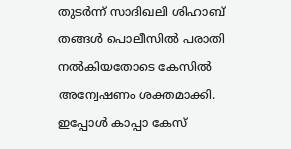തുടർന്ന് സാദിഖലി ശിഹാബ് തങ്ങൾ പൊലീസിൽ പരാതി നൽകിയതോടെ കേസിൽ അന്വേഷണം ശക്തമാക്കി. ഇപ്പോൾ കാപ്പാ കേസ്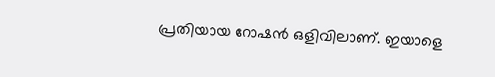പ്രതിയായ റോഷൻ ഒളിവിലാണ്. ഇയാളെ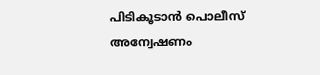പിടികൂടാൻ പൊലീസ് അന്വേഷണം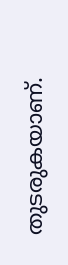തുടരുകയാണ്.